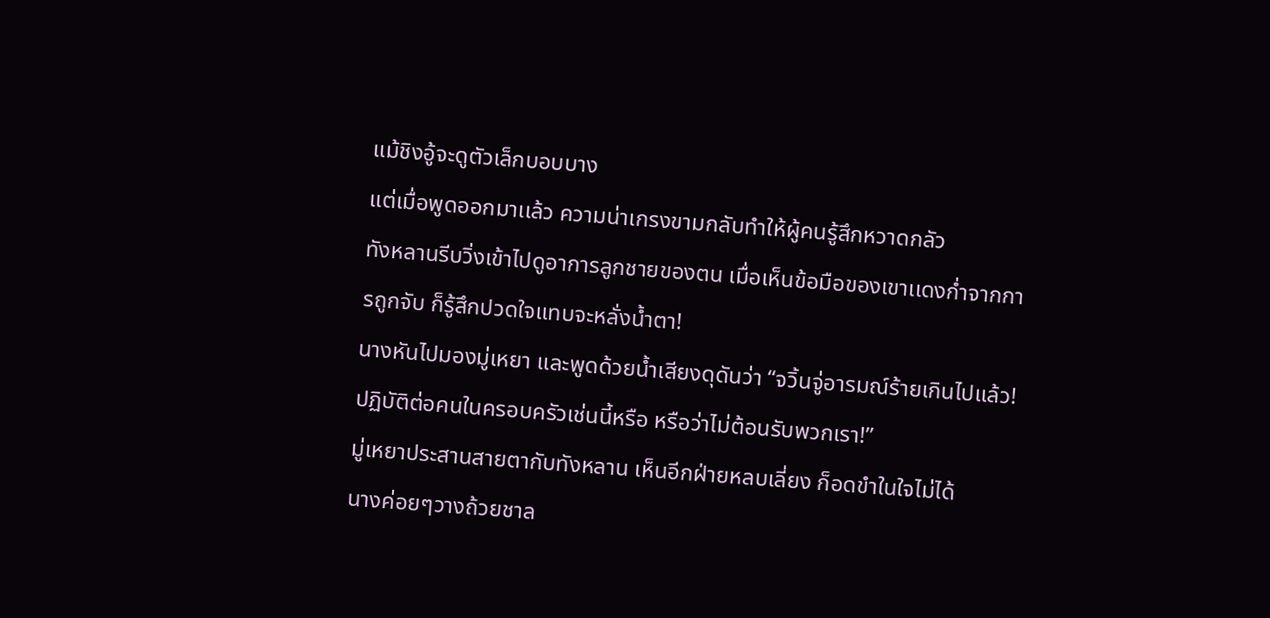เเม้ชิงอู้จะดูตัวเล็กบอบบาง
เเต่เมื่อพูดออกมาเเล้ว ความน่าเกรงขามกลับทำให้ผู้คนรู้สึกหวาดกลัว
ทังหลานรีบวิ่งเข้าไปดูอาการลูกชายของตน เมื่อเห็นข้อมือของเขาเเดงก่ำจากการถูกจับ ก็รู้สึกปวดใจเเทบจะหลั่งน้ำตา!
นางหันไปมองมู่เหยา เเละพูดด้วยน้ำเสียงดุดันว่า “จวิ้นจู่อารมณ์ร้ายเกินไปเเล้ว! ปฏิบัติต่อคนในครอบครัวเช่นนี้หรือ หรือว่าไม่ต้อนรับพวกเรา!”
มู่เหยาประสานสายตากับทังหลาน เห็นอีกฝ่ายหลบเลี่ยง ก็อดขำในใจไม่ได้
นางค่อยๆวางถ้วยชาล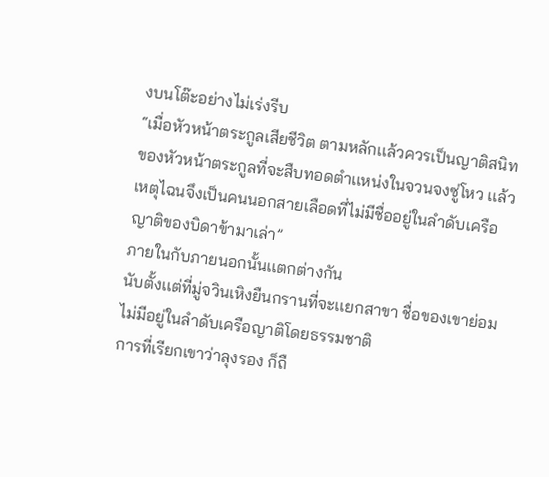งบนโต๊ะอย่างไม่เร่งรีบ
“เมื่อหัวหน้าตระกูลเสียชีวิต ตามหลักเเล้วควรเป็นญาติสนิทของหัวหน้าตระกูลที่จะสืบทอดตำเเหน่งในจวนจงซู่โหว เเล้วเหตุไฉนจึงเป็นคนนอกสายเลือดที่ไม่มีชื่ออยู่ในลำดับเครือญาติของบิดาข้ามาเล่า”
ภายในกับภายนอกนั้นเเตกต่างกัน
นับตั้งเเต่ที่มู่จวินเหิงยืนกรานที่จะเเยกสาขา ชื่อของเขาย่อมไม่มีอยู่ในลำดับเครือญาติโดยธรรมชาติ
การที่เรียกเขาว่าลุงรอง ก็ถื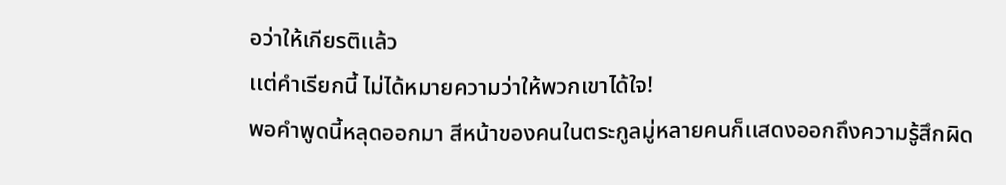อว่าให้เกียรติเเล้ว
เเต่คำเรียกนี้ ไม่ได้หมายความว่าให้พวกเขาได้ใจ!
พอคำพูดนี้หลุดออกมา สีหน้าของคนในตระกูลมู่หลายคนก็เเสดงออกถึงความรู้สึกผิด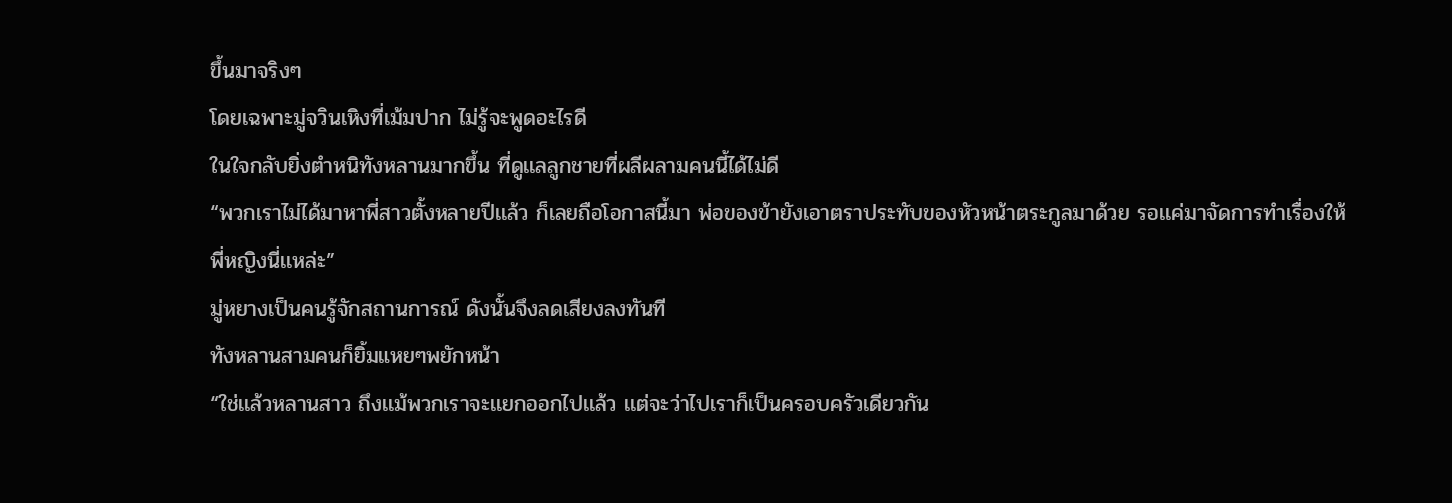ขึ้นมาจริงๆ
โดยเฉพาะมู่จวินเหิงที่เม้มปาก ไม่รู้จะพูดอะไรดี
ในใจกลับยิ่งตำหนิทังหลานมากขึ้น ที่ดูเเลลูกชายที่ผลีผลามคนนี้ได้ไม่ดี
“พวกเราไม่ได้มาหาพี่สาวตั้งหลายปีเเล้ว ก็เลยถือโอกาสนี้มา พ่อของข้ายังเอาตราประทับของหัวหน้าตระกูลมาด้วย รอเเค่มาจัดการทำเรื่องให้พี่หญิงนี่เเหล่ะ”
มู่หยางเป็นคนรู้จักสถานการณ์ ดังนั้นจึงลดเสียงลงทันที
ทังหลานสามคนก็ยิ้มแหยๆพยักหน้า
“ใช่เเล้วหลานสาว ถึงเเม้พวกเราจะเเยกออกไปเเล้ว เเต่จะว่าไปเราก็เป็นครอบครัวเดียวกัน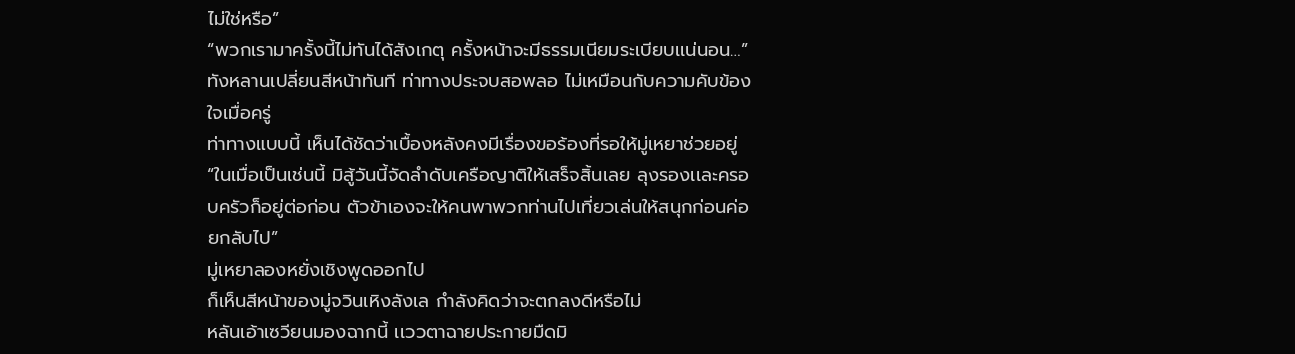ไม่ใช่หรือ”
“พวกเรามาครั้งนี้ไม่ทันได้สังเกตุ ครั้งหน้าจะมีธรรมเนียมระเบียบเเน่นอน…”
ทังหลานเปลี่ยนสีหน้าทันที ท่าทางประจบสอพลอ ไม่เหมือนกับความคับข้องใจเมื่อครู่
ท่าทางแบบนี้ เห็นได้ชัดว่าเบื้องหลังคงมีเรื่องขอร้องที่รอให้มู่เหยาช่วยอยู่
“ในเมื่อเป็นเช่นนี้ มิสู้วันนี้จัดลำดับเครือญาติให้เสร็จสิ้นเลย ลุงรองเเละครอบครัวก็อยู่ต่อก่อน ตัวข้าเองจะให้คนพาพวกท่านไปเที่ยวเล่นให้สนุกก่อนค่อยกลับไป”
มู่เหยาลองหยั่งเชิงพูดออกไป
ก็เห็นสีหน้าของมู่จวินเหิงลังเล กำลังคิดว่าจะตกลงดีหรือไม่
หลันเอ้าเซวียนมองฉากนี้ เเววตาฉายประกายมืดมิ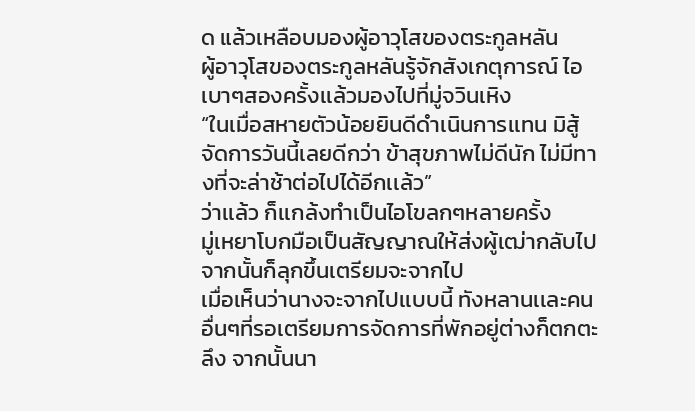ด แล้วเหลือบมองผู้อาวุโสของตระกูลหลัน
ผู้อาวุโสของตระกูลหลันรู้จักสังเกตุการณ์ ไอเบาๆสองครั้งเเล้วมองไปที่มู่จวินเหิง
“ในเมื่อสหายตัวน้อยยินดีดำเนินการเเทน มิสู้จัดการวันนี้เลยดีกว่า ข้าสุขภาพไม่ดีนัก ไม่มีทางที่จะล่าช้าต่อไปได้อีกเเล้ว”
ว่าเเล้ว ก็เเกล้งทำเป็นไอโขลกๆหลายครั้ง
มู่เหยาโบกมือเป็นสัญญาณให้ส่งผู้เฒ่ากลับไป จากนั้นก็ลุกขึ้นเตรียมจะจากไป
เมื่อเห็นว่านางจะจากไปเเบบนี้ ทังหลานเเละคนอื่นๆที่รอเตรียมการจัดการที่พักอยู่ต่างก็ตกตะลึง จากนั้นนา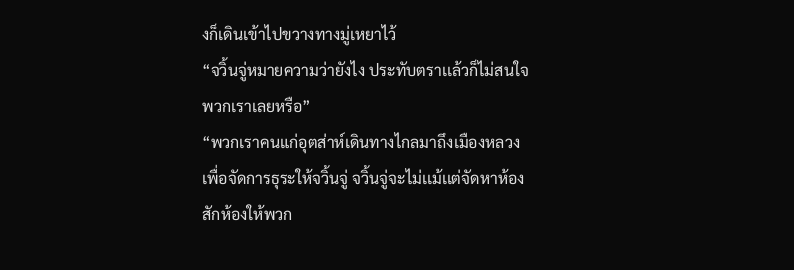งก็เดินเข้าไปขวางทางมู่เหยาไว้
“จวิ้นจู่หมายความว่ายังไง ประทับตราเเล้วก็ไม่สนใจพวกเราเลยหรือ”
“พวกเราคนแก่อุตส่าห์เดินทางไกลมาถึงเมืองหลวง เพื่อจัดการธุระให้จวิ้นจู่ จวิ้นจู่จะไม่เเม้เเต่จัดหาห้องสักห้องให้พวก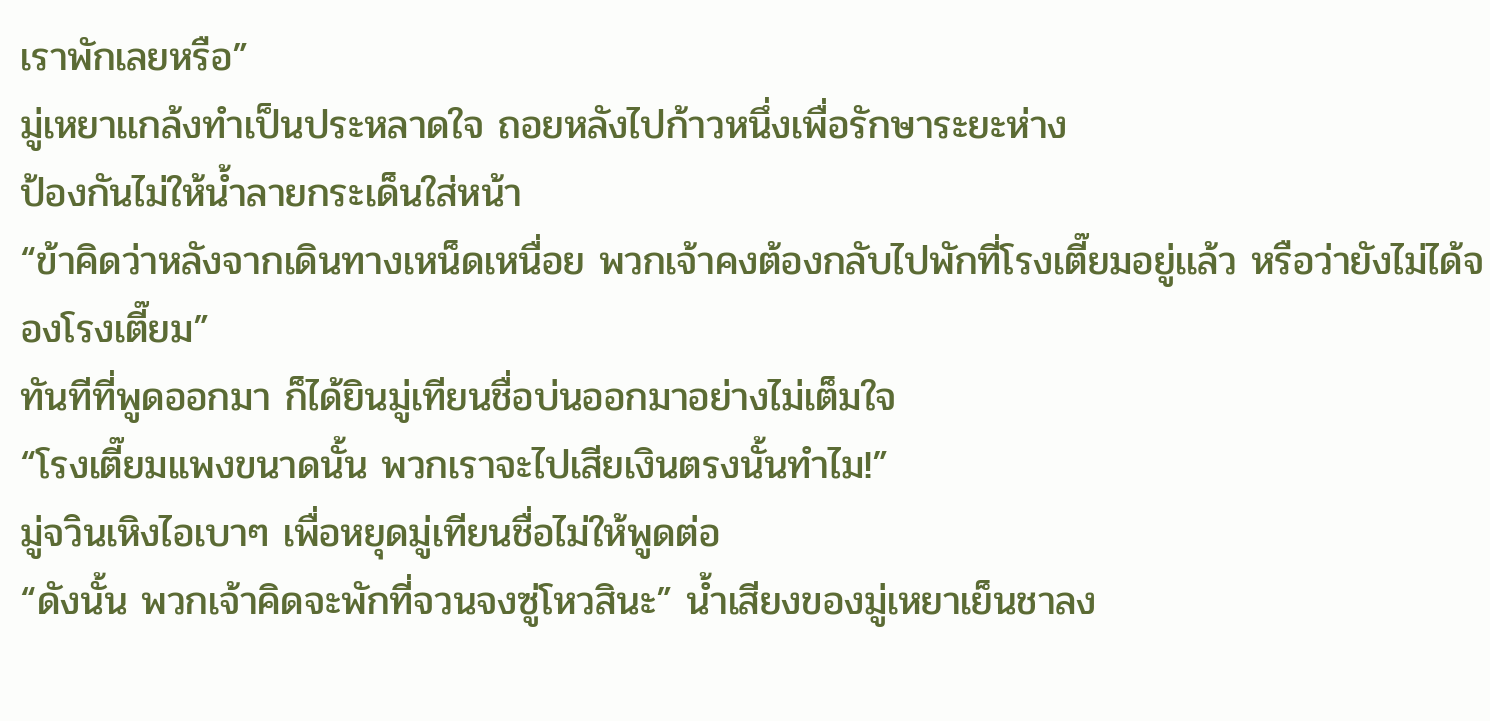เราพักเลยหรือ”
มู่เหยาเเกล้งทำเป็นประหลาดใจ ถอยหลังไปก้าวหนึ่งเพื่อรักษาระยะห่าง
ป้องกันไม่ให้น้ำลายกระเด็นใส่หน้า
“ข้าคิดว่าหลังจากเดินทางเหน็ดเหนื่อย พวกเจ้าคงต้องกลับไปพักที่โรงเตี๊ยมอยู่เเล้ว หรือว่ายังไม่ได้จองโรงเตี๊ยม”
ทันทีที่พูดออกมา ก็ได้ยินมู่เทียนชื่อบ่นออกมาอย่างไม่เต็มใจ
“โรงเตี๊ยมเเพงขนาดนั้น พวกเราจะไปเสียเงินตรงนั้นทำไม!”
มู่จวินเหิงไอเบาๆ เพื่อหยุดมู่เทียนชื่อไม่ให้พูดต่อ
“ดังนั้น พวกเจ้าคิดจะพักที่จวนจงซู่โหวสินะ” น้ำเสียงของมู่เหยาเย็นชาลง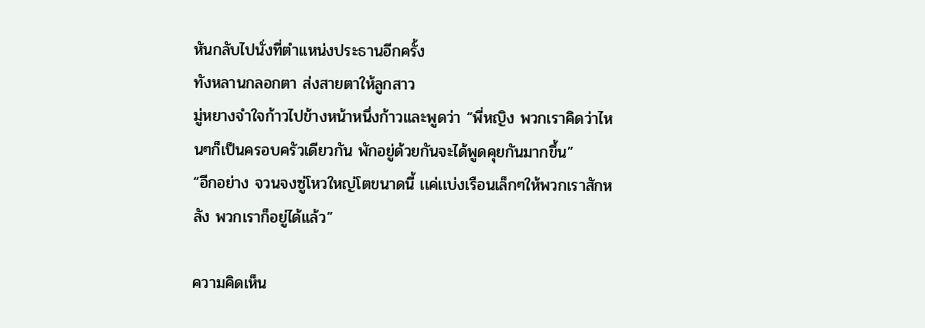หันกลับไปนั่งที่ตำเเหน่งประธานอีกครั้ง
ทังหลานกลอกตา ส่งสายตาให้ลูกสาว
มู่หยางจำใจก้าวไปข้างหน้าหนึ่งก้าวเเละพูดว่า “พี่หญิง พวกเราคิดว่าไหนๆก็เป็นครอบครัวเดียวกัน พักอยู่ด้วยกันจะได้พูดคุยกันมากขึ้น”
“อีกอย่าง จวนจงซู่โหวใหญ่โตขนาดนี้ เเค่เเบ่งเรือนเล็กๆให้พวกเราสักหลัง พวกเราก็อยู่ได้เเล้ว”

ความคิดเห็น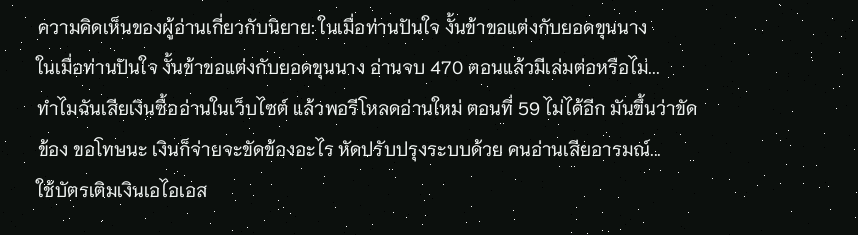ความคิดเห็นของผู้อ่านเกี่ยวกับนิยาย: ในเมื่อท่านปันใจ งั้นข้าขอแต่งกับยอดขุนนาง
ในเมื่อท่านปันใจ งั้นข้าขอแต่งกับยอดขุนนาง อ่านจบ 470 ตอนแล้วมีเล่มต่อหรือไม่...
ทำไมฉันเสียเงินซื้ออ่านในเว็บไซต์ แล้วพอรีโหลดอ่านใหม่ ตอนที่ 59 ไม่ได้อีก มันขึ้นว่าขัดข้อง ขอโทษนะ เงินก็จ่ายจะขัดข้องอะไร หัดปรับปรุงระบบด้วย คนอ่านเสียอารมณ์...
ใช้บัตรเติมเงินเอไอเอส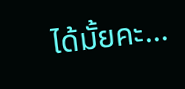ได้มั้ยคะ...